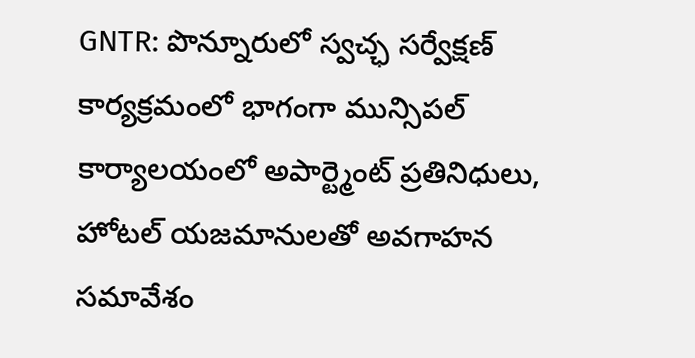GNTR: పొన్నూరులో స్వచ్ఛ సర్వేక్షణ్ కార్యక్రమంలో భాగంగా మున్సిపల్ కార్యాలయంలో అపార్ట్మెంట్ ప్రతినిధులు, హోటల్ యజమానులతో అవగాహన సమావేశం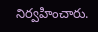నిర్వహించారు.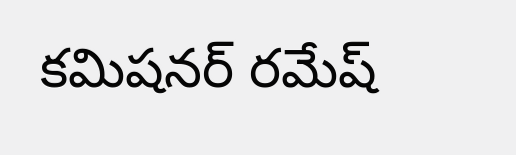కమిషనర్ రమేష్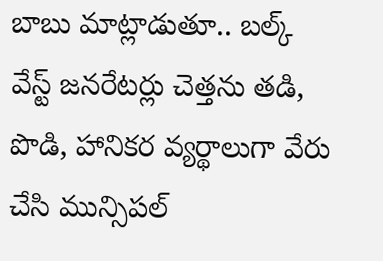బాబు మాట్లాడుతూ.. బల్క్ వేస్ట్ జనరేటర్లు చెత్తను తడి, పొడి, హానికర వ్యర్థాలుగా వేరు చేసి మున్సిపల్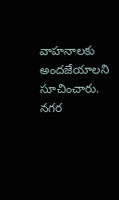వాహనాలకు అందజేయాలని సూచించారు. నగర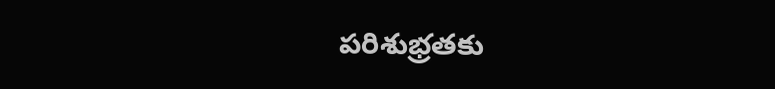పరిశుభ్రతకు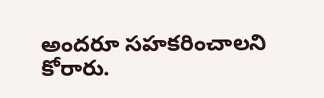అందరూ సహకరించాలని కోరారు.